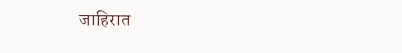जाहिरात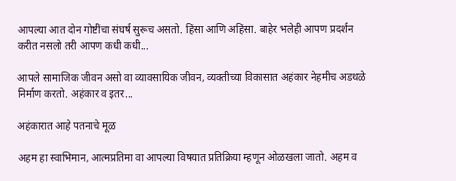आपल्या आत दोन गोष्टींचा संघर्ष सुरूच असतो. हिंसा आणि अहिंसा. बाहेर भलेही आपण प्रदर्शन करीत नसलो तरी आपण कधी कधी...

आपले सामाजिक जीवन असो वा व्यावसायिक जीवन, व्यक्तीच्या विकासात अहंकार नेहमीच अडथळे निर्माण करतो. अहंकार व इतर...

अहंकारात आहे पतनाचे मूळ

अहम हा स्वाभिमान, आत्मप्रतिमा वा आपल्या विषयात प्रतिक्रिया म्हणून ओळखला जातो. अहम व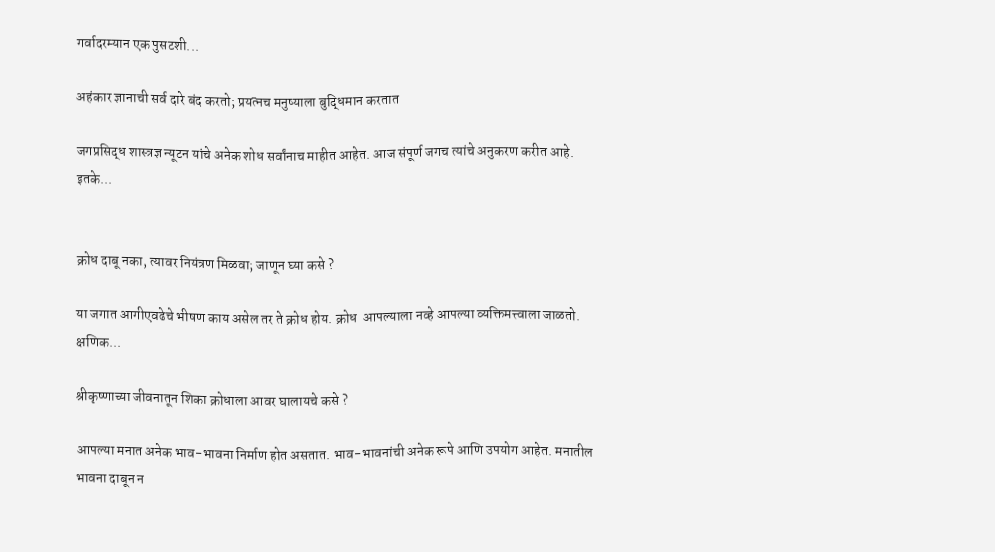गर्वादरम्यान एक पुसटशी...

अहंकार ज्ञानाची सर्व दारे बंद करतो; प्रयत्नच मनुष्याला बुद्धिमान करतात

जगप्रसिद्ध शास्त्रज्ञ न्यूटन यांचे अनेक शोध सर्वांनाच माहीत आहेत. आज संपूर्ण जगच त्यांचे अनुकरण करीत आहे. इतके...


क्रोध दाबू नका, त्यावर नियंत्रण मिळवा; जाणून घ्या कसे ?

या जगात आगीएवढेचे भीषण काय असेल तर ते क्रोध होय. क्रोध  आपल्याला नव्हे आपल्या व्यक्तिमत्त्वाला जाळतो. क्षणिक...

श्रीकृष्णाच्या जीवनातून शिका क्रोधाला आवर घालायचे कसे ?

आपल्या मनात अनेक भाव-भावना निर्माण होत असतात. भाव-भावनांची अनेक रूपे आणि उपयोग आहेत. मनातील भावना दाबून न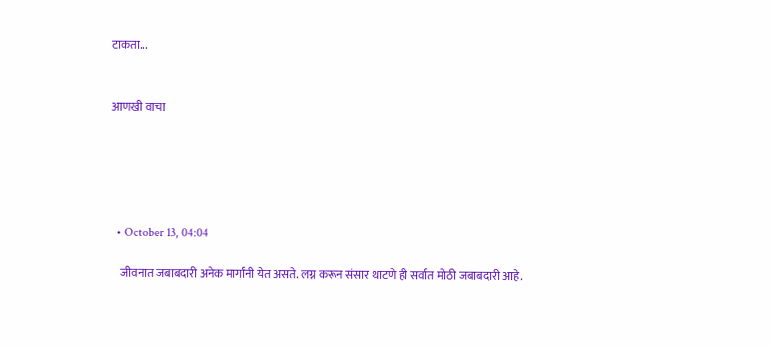टाकता...


आणखी वाचा





  • October 13, 04:04

    जीवनात जबाबदारी अनेक मार्गांनी येत असते. लग्न करून संसार थाटणे ही सर्वात मोठी जबाबदारी आहे.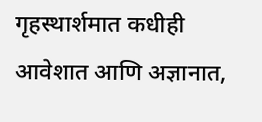गृहस्थार्शमात कधीही आवेशात आणि अज्ञानात,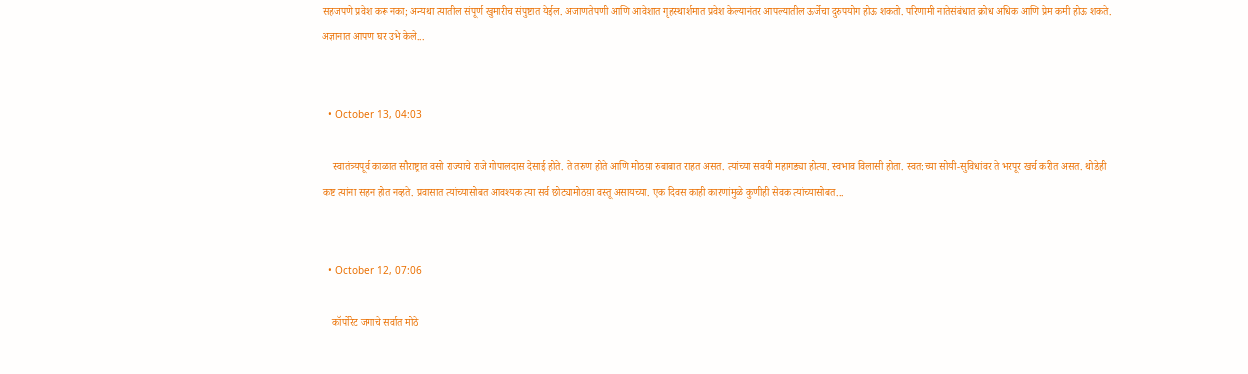सहजपणे प्रवेश करू नका; अन्यथा त्यातील संपूर्ण खुमारीच संपुष्टात येईल. अजाणतेपणी आणि आवेशात गृहस्थार्शमात प्रवेश केल्यानंतर आपल्यातील ऊर्जेचा दुरुपयोग होऊ शकतो. परिणामी नातेसंबंधात क्रोध अधिक आणि प्रेम कमी होऊ शकते. अज्ञानात आपण घर उभे केले...


  • October 13, 04:03

    स्वातंत्र्यपूर्व काळात सौराष्ट्रात वसो राज्याचे राजे गोपालदास देसाई होते. ते तरुण होते आणि मोठय़ा रुबाबात राहत असत. त्यांच्या सवयी महागड्या होत्या. स्वभाव विलासी होता. स्वत:च्या सोयी-सुविधांवर ते भरपूर खर्च करीत असत. थोडेही कष्ट त्यांना सहन होत नव्हते. प्रवासात त्यांच्यासोबत आवश्यक त्या सर्व छोट्यामोठय़ा वस्तू असायच्या. एक दिवस काही कारणांमुळे कुणीही सेवक त्यांच्यासोबत...


  • October 12, 07:06

    कॉर्पोरेट जगाचे सर्वात मोठे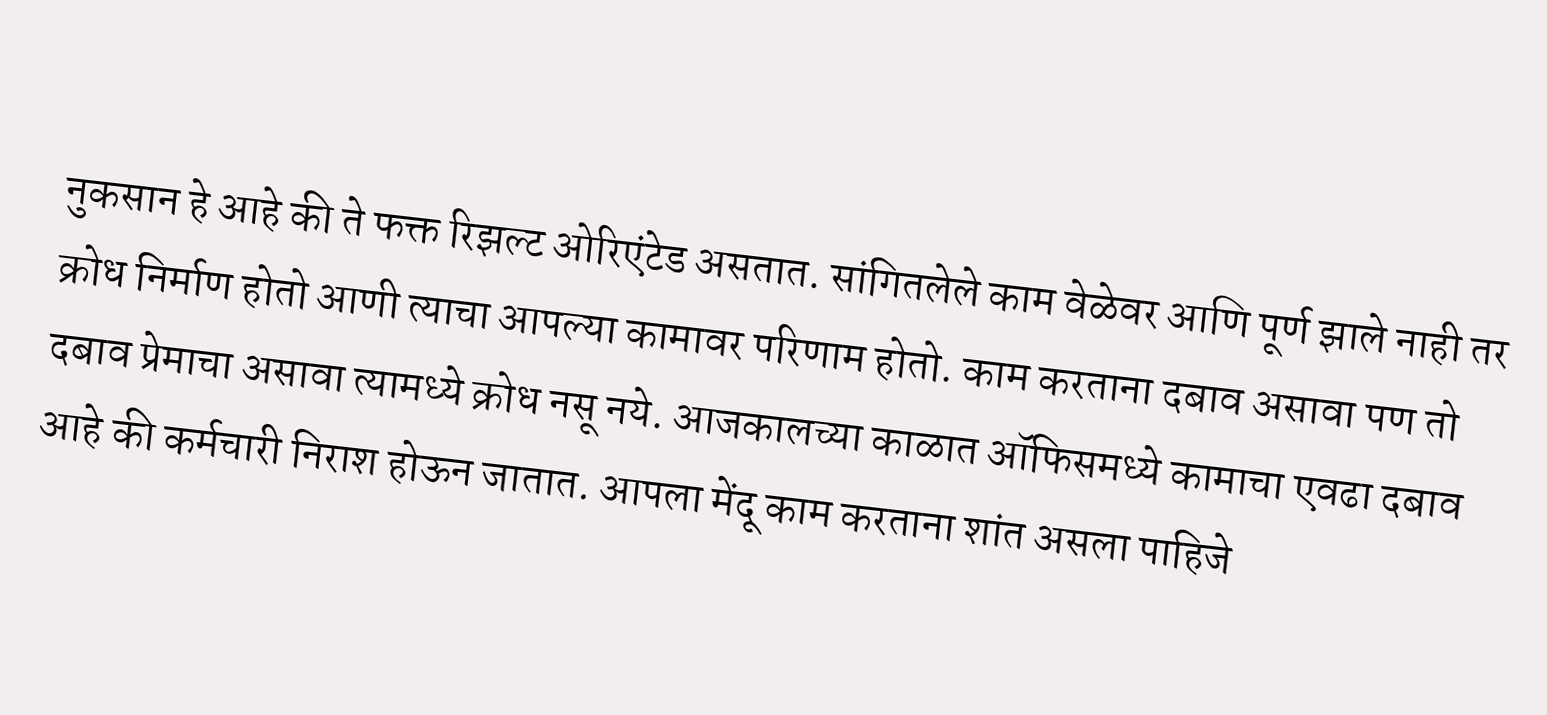नुकसान हे आहे की ते फक्त रिझल्ट ओरिएंटेड असतात. सांगितलेले काम वेळेवर आणि पूर्ण झाले नाही तर क्रोध निर्माण होतो आणी त्याचा आपल्या कामावर परिणाम होतो. काम करताना दबाव असावा पण तो दबाव प्रेमाचा असावा त्यामध्ये क्रोध नसू नये. आजकालच्या काळात ऑफिसमध्ये कामाचा एवढा दबाव आहे की कर्मचारी निराश होऊन जातात. आपला मेंदू काम करताना शांत असला पाहिजे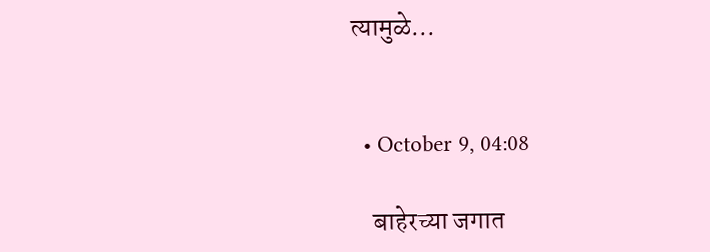त्यामुळे...


  • October 9, 04:08

    बाहेरच्या जगात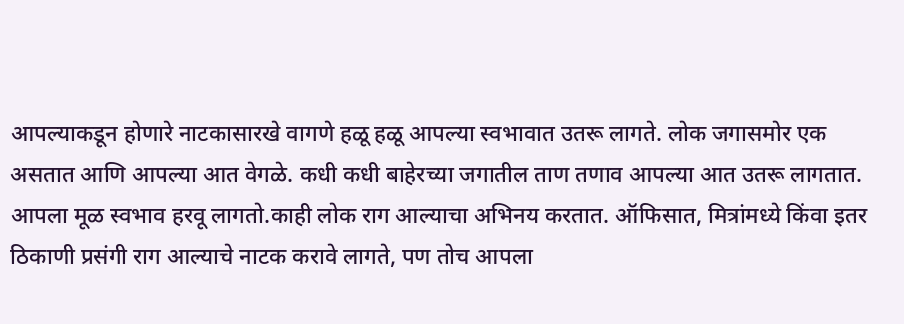आपल्याकडून होणारे नाटकासारखे वागणे हळू हळू आपल्या स्वभावात उतरू लागते. लोक जगासमोर एक असतात आणि आपल्या आत वेगळे. कधी कधी बाहेरच्या जगातील ताण तणाव आपल्या आत उतरू लागतात. आपला मूळ स्वभाव हरवू लागतो.काही लोक राग आल्याचा अभिनय करतात. ऑफिसात, मित्रांमध्ये किंवा इतर ठिकाणी प्रसंगी राग आल्याचे नाटक करावे लागते, पण तोच आपला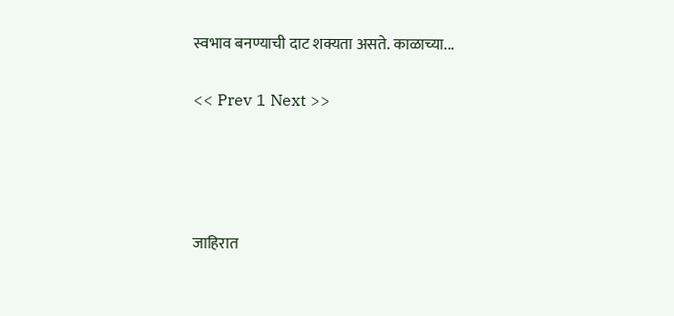स्वभाव बनण्याची दाट शक्यता असते. काळाच्या...

<< Prev 1 Next >>




जाहिरात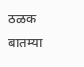ठळक बातम्या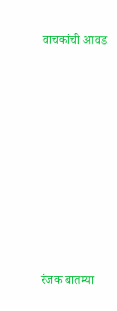वाचकांची आवड











रंजक बातम्या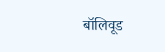बॉलिवूड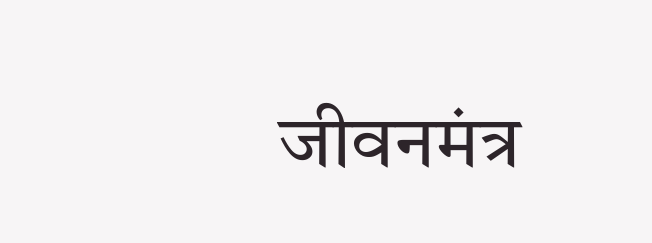जीवनमंत्र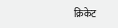क्रिकेट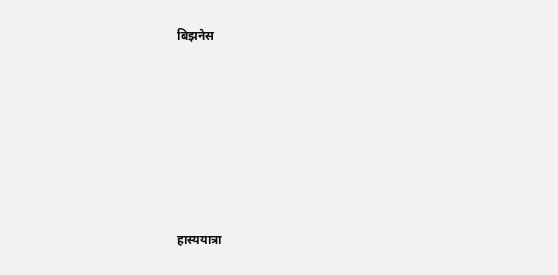बिझनेस











हास्ययात्रा